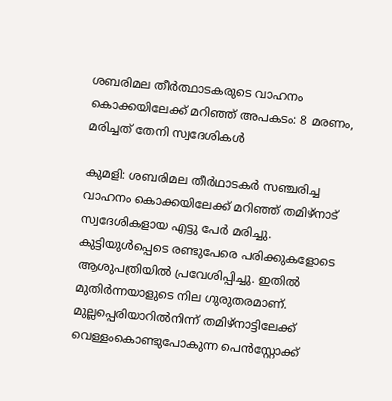ശബരിമല തീർത്ഥാടകരുടെ വാഹനം കൊക്കയിലേക്ക് മറിഞ്ഞ് അപകടം: 8 മരണം, മരിച്ചത് തേനി സ്വദേശികൾ

കുമളി: ശബരിമല തീര്‍ഥാടകര്‍ സഞ്ചരിച്ച വാഹനം കൊക്കയിലേക്ക് മറിഞ്ഞ് തമിഴ്‌നാട് സ്വദേശികളായ എട്ടു പേര്‍ മരിച്ചു. കുട്ടിയുള്‍പ്പെടെ രണ്ടുപേരെ പരിക്കുകളോടെ ആശുപത്രിയില്‍ പ്രവേശിപ്പിച്ചു. ഇതില്‍ മുതിര്‍ന്നയാളുടെ നില ഗുരുതരമാണ്. മുല്ലപ്പെരിയാറില്‍നിന്ന് തമിഴ്നാട്ടിലേക്ക് വെള്ളംകൊണ്ടുപോകുന്ന പെന്‍സ്റ്റോക്ക്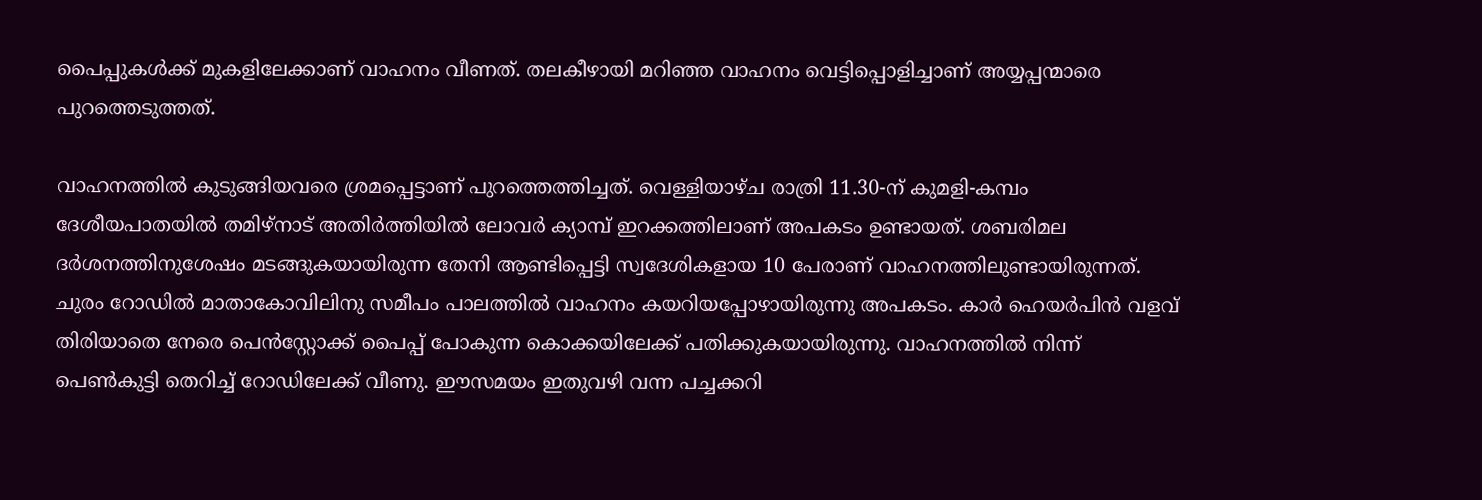പൈപ്പുകള്‍ക്ക് മുകളിലേക്കാണ് വാഹനം വീണത്. തലകീഴായി മറിഞ്ഞ വാഹനം വെട്ടിപ്പൊളിച്ചാണ് അയ്യപ്പന്മാരെ പുറത്തെടുത്തത്.

വാഹനത്തില്‍ കുടുങ്ങിയവരെ ശ്രമപ്പെട്ടാണ് പുറത്തെത്തിച്ചത്. വെള്ളിയാഴ്ച രാത്രി 11.30-ന് കുമളി-കമ്പം ദേശീയപാതയില്‍ തമിഴ്നാട് അതിര്‍ത്തിയില്‍ ലോവര്‍ ക്യാമ്പ് ഇറക്കത്തിലാണ് അപകടം ഉണ്ടായത്. ശബരിമല ദര്‍ശനത്തിനുശേഷം മടങ്ങുകയായിരുന്ന തേനി ആണ്ടിപ്പെട്ടി സ്വദേശികളായ 10 പേരാണ് വാഹനത്തിലുണ്ടായിരുന്നത്. ചുരം റോഡില്‍ മാതാകോവിലിനു സമീപം പാലത്തില്‍ വാഹനം കയറിയപ്പോഴായിരുന്നു അപകടം. കാര്‍ ഹെയര്‍പിന്‍ വളവ് തിരിയാതെ നേരെ പെന്‍സ്റ്റോക്ക് പൈപ്പ് പോകുന്ന കൊക്കയിലേക്ക് പതിക്കുകയായിരുന്നു. വാഹനത്തില്‍ നിന്ന് പെണ്‍കുട്ടി തെറിച്ച് റോഡിലേക്ക് വീണു. ഈസമയം ഇതുവഴി വന്ന പച്ചക്കറി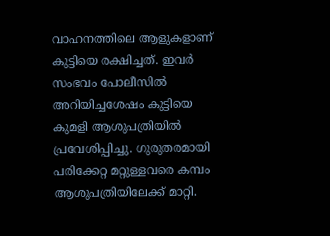വാഹനത്തിലെ ആളുകളാണ് കുട്ടിയെ രക്ഷിച്ചത്. ഇവര്‍ സംഭവം പോലീസില്‍ അറിയിച്ചശേഷം കുട്ടിയെ കുമളി ആശുപത്രിയില്‍ പ്രവേശിപ്പിച്ചു. ഗുരുതരമായി പരിക്കേറ്റ മറ്റുള്ളവരെ കമ്പം ആശുപത്രിയിലേക്ക് മാറ്റി.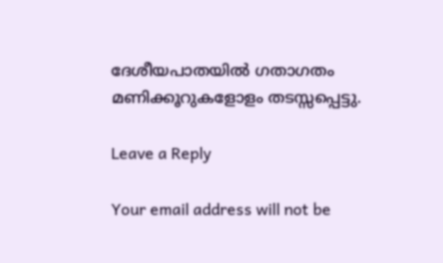ദേശീയപാതയില്‍ ഗതാഗതം മണിക്കൂറുകളോളം തടസ്സപ്പെട്ടു.

Leave a Reply

Your email address will not be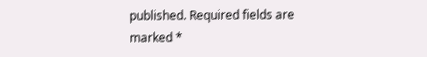published. Required fields are marked *